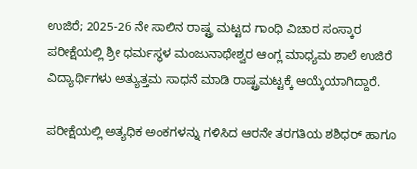ಉಜಿರೆ; 2025-26 ನೇ ಸಾಲಿನ ರಾಷ್ಟ್ರ ಮಟ್ಟದ ಗಾಂಧಿ ವಿಚಾರ ಸಂಸ್ಕಾರ ಪರೀಕ್ಷೆಯಲ್ಲಿ ಶ್ರೀ ಧರ್ಮಸ್ಥಳ ಮಂಜುನಾಥೇಶ್ವರ ಆಂಗ್ಲ ಮಾಧ್ಯಮ ಶಾಲೆ ಉಜಿರೆ ವಿದ್ಯಾರ್ಥಿಗಳು ಅತ್ಯುತ್ತಮ ಸಾಧನೆ ಮಾಡಿ ರಾಷ್ಟ್ರಮಟ್ಟಕ್ಕೆ ಆಯ್ಕೆಯಾಗಿದ್ದಾರೆ.

ಪರೀಕ್ಷೆಯಲ್ಲಿ ಅತ್ಯಧಿಕ ಅಂಕಗಳನ್ನು ಗಳಿಸಿದ ಆರನೇ ತರಗತಿಯ ಶಶಿಧರ್ ಹಾಗೂ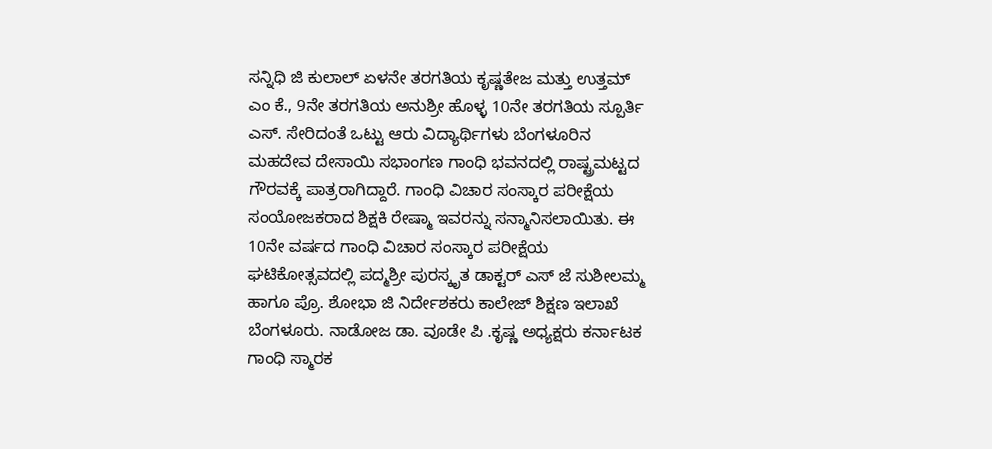ಸನ್ನಿಧಿ ಜಿ ಕುಲಾಲ್ ಏಳನೇ ತರಗತಿಯ ಕೃಷ್ಣತೇಜ ಮತ್ತು ಉತ್ತಮ್ ಎಂ ಕೆ., 9ನೇ ತರಗತಿಯ ಅನುಶ್ರೀ ಹೊಳ್ಳ 10ನೇ ತರಗತಿಯ ಸ್ಪೂರ್ತಿ ಎಸ್. ಸೇರಿದಂತೆ ಒಟ್ಟು ಆರು ವಿದ್ಯಾರ್ಥಿಗಳು ಬೆಂಗಳೂರಿನ ಮಹದೇವ ದೇಸಾಯಿ ಸಭಾಂಗಣ ಗಾಂಧಿ ಭವನದಲ್ಲಿ ರಾಷ್ಟ್ರಮಟ್ಟದ ಗೌರವಕ್ಕೆ ಪಾತ್ರರಾಗಿದ್ದಾರೆ. ಗಾಂಧಿ ವಿಚಾರ ಸಂಸ್ಕಾರ ಪರೀಕ್ಷೆಯ ಸಂಯೋಜಕರಾದ ಶಿಕ್ಷಕಿ ರೇಷ್ಮಾ ಇವರನ್ನು ಸನ್ಮಾನಿಸಲಾಯಿತು. ಈ 10ನೇ ವರ್ಷದ ಗಾಂಧಿ ವಿಚಾರ ಸಂಸ್ಕಾರ ಪರೀಕ್ಷೆಯ ಘಟಿಕೋತ್ಸವದಲ್ಲಿ ಪದ್ಮಶ್ರೀ ಪುರಸ್ಕೃತ ಡಾಕ್ಟರ್ ಎಸ್ ಜೆ ಸುಶೀಲಮ್ಮ ಹಾಗೂ ಪ್ರೊ. ಶೋಭಾ ಜಿ ನಿರ್ದೇಶಕರು ಕಾಲೇಜ್ ಶಿಕ್ಷಣ ಇಲಾಖೆ ಬೆಂಗಳೂರು. ನಾಡೋಜ ಡಾ. ವೂಡೇ ಪಿ .ಕೃಷ್ಣ ಅಧ್ಯಕ್ಷರು ಕರ್ನಾಟಕ ಗಾಂಧಿ ಸ್ಮಾರಕ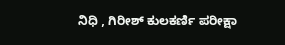ನಿಧಿ , ಗಿರೀಶ್ ಕುಲಕರ್ಣಿ ಪರೀಕ್ಷಾ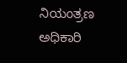ನಿಯಂತ್ರಣ ಅಧಿಕಾರಿ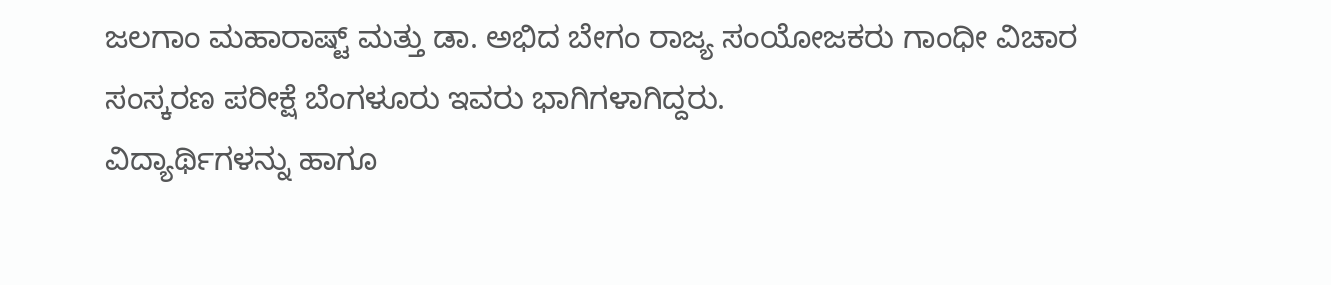ಜಲಗಾಂ ಮಹಾರಾಷ್ಟ್ ಮತ್ತು ಡಾ. ಅಭಿದ ಬೇಗಂ ರಾಜ್ಯ ಸಂಯೋಜಕರು ಗಾಂಧೀ ವಿಚಾರ ಸಂಸ್ಕರಣ ಪರೀಕ್ಷೆ ಬೆಂಗಳೂರು ಇವರು ಭಾಗಿಗಳಾಗಿದ್ದರು.
ವಿದ್ಯಾರ್ಥಿಗಳನ್ನು ಹಾಗೂ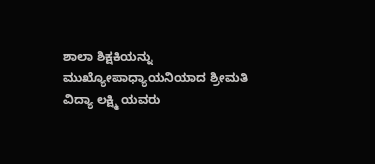ಶಾಲಾ ಶಿಕ್ಷಕಿಯನ್ನು ಮುಖ್ಯೋಪಾಧ್ಯಾಯನಿಯಾದ ಶ್ರೀಮತಿ ವಿದ್ಯಾ ಲಕ್ಷ್ಮಿ ಯವರು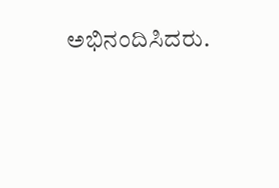ಅಭಿನಂದಿಸಿದರು.